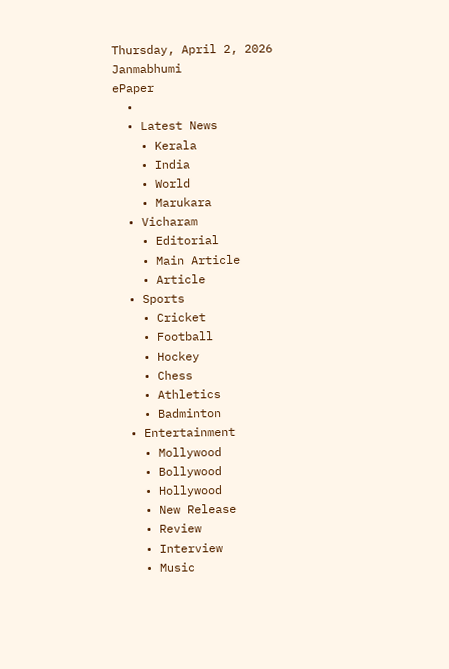Thursday, April 2, 2026
Janmabhumi
ePaper
  •
  • Latest News
    • Kerala
    • India
    • World
    • Marukara
  • Vicharam
    • Editorial
    • Main Article
    • Article
  • Sports
    • Cricket
    • Football
    • Hockey
    • Chess
    • Athletics
    • Badminton
  • Entertainment
    • Mollywood
    • Bollywood
    • Hollywood
    • New Release
    • Review
    • Interview
    • Music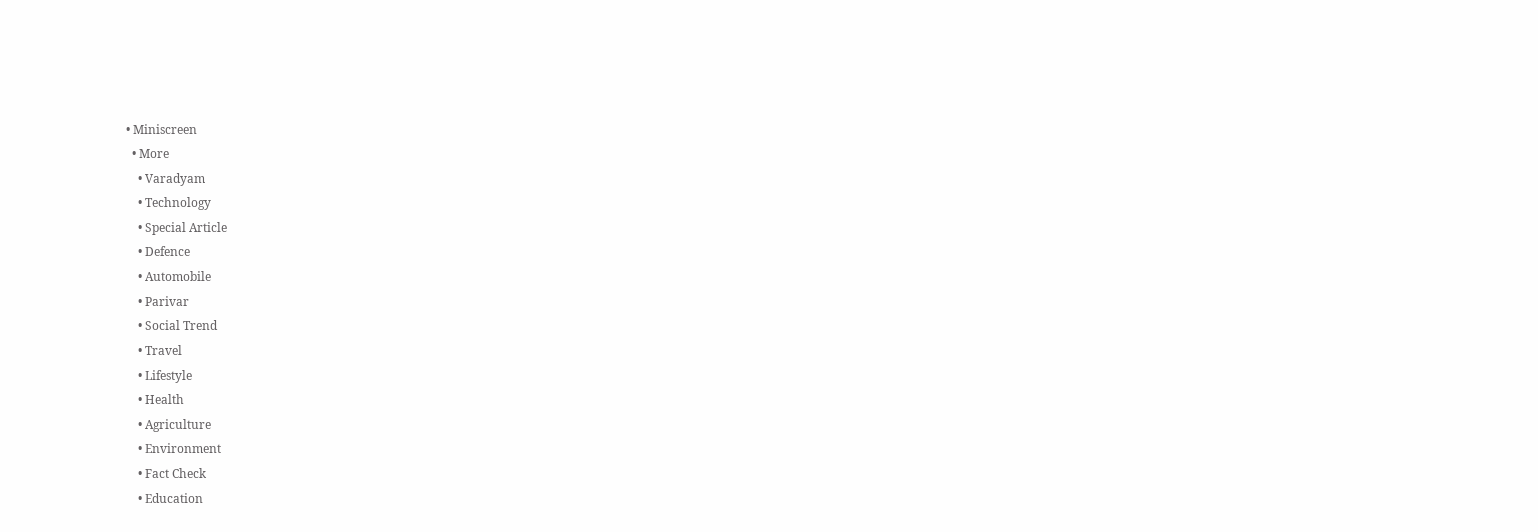• Miniscreen
  • More
    • Varadyam
    • Technology
    • Special Article
    • Defence
    • Automobile
    • Parivar
    • Social Trend
    • Travel
    • Lifestyle
    • Health
    • Agriculture
    • Environment
    • Fact Check
    • Education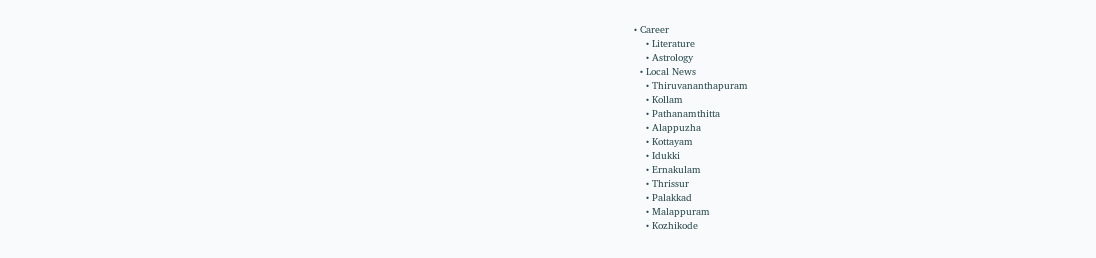• Career
    • Literature
    • Astrology
  • Local News
    • Thiruvananthapuram
    • Kollam
    • Pathanamthitta
    • Alappuzha
    • Kottayam
    • Idukki
    • Ernakulam
    • Thrissur
    • Palakkad
    • Malappuram
    • Kozhikode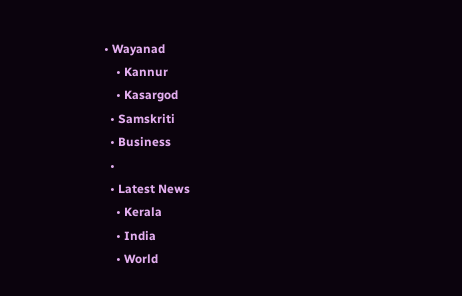• Wayanad
    • Kannur
    • Kasargod
  • Samskriti
  • Business
  •
  • Latest News
    • Kerala
    • India
    • World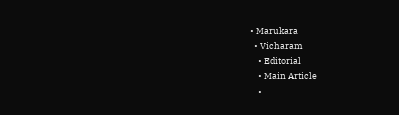• Marukara
  • Vicharam
    • Editorial
    • Main Article
    •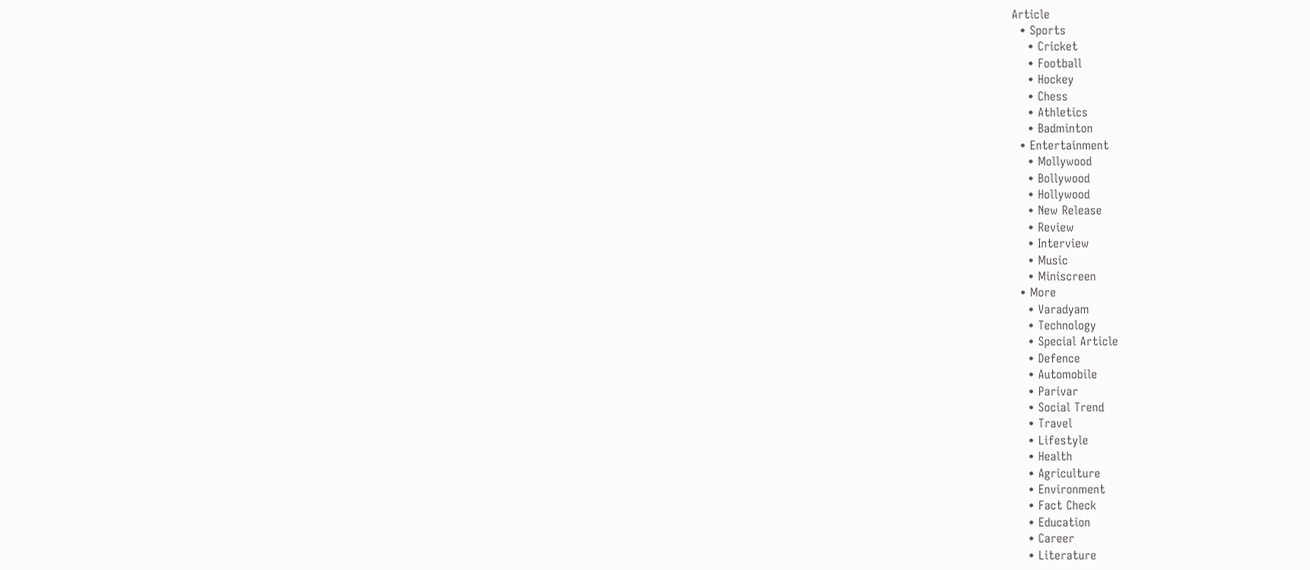Article
  • Sports
    • Cricket
    • Football
    • Hockey
    • Chess
    • Athletics
    • Badminton
  • Entertainment
    • Mollywood
    • Bollywood
    • Hollywood
    • New Release
    • Review
    • Interview
    • Music
    • Miniscreen
  • More
    • Varadyam
    • Technology
    • Special Article
    • Defence
    • Automobile
    • Parivar
    • Social Trend
    • Travel
    • Lifestyle
    • Health
    • Agriculture
    • Environment
    • Fact Check
    • Education
    • Career
    • Literature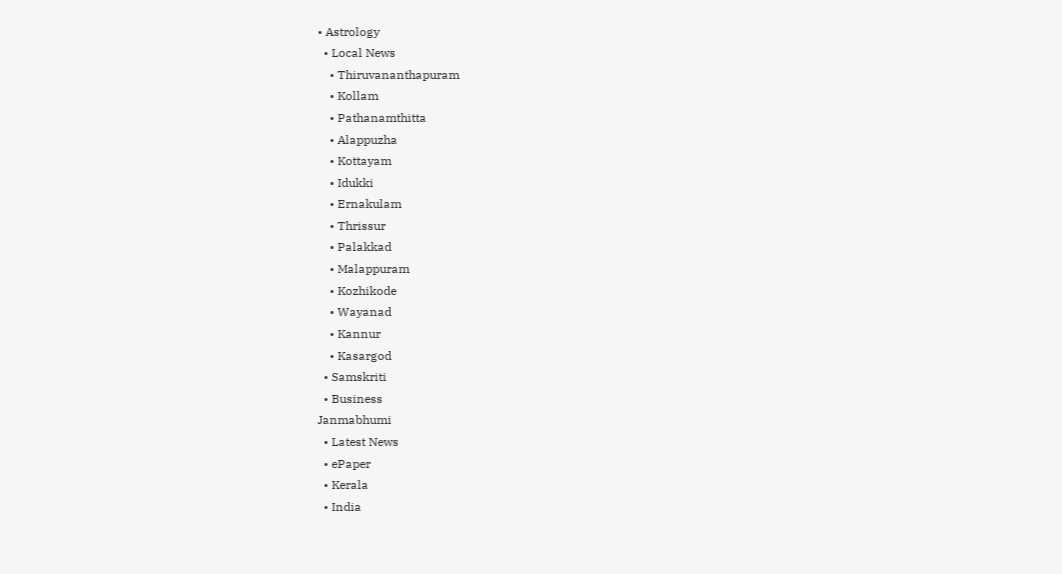• Astrology
  • Local News
    • Thiruvananthapuram
    • Kollam
    • Pathanamthitta
    • Alappuzha
    • Kottayam
    • Idukki
    • Ernakulam
    • Thrissur
    • Palakkad
    • Malappuram
    • Kozhikode
    • Wayanad
    • Kannur
    • Kasargod
  • Samskriti
  • Business
Janmabhumi
  • Latest News
  • ePaper
  • Kerala
  • India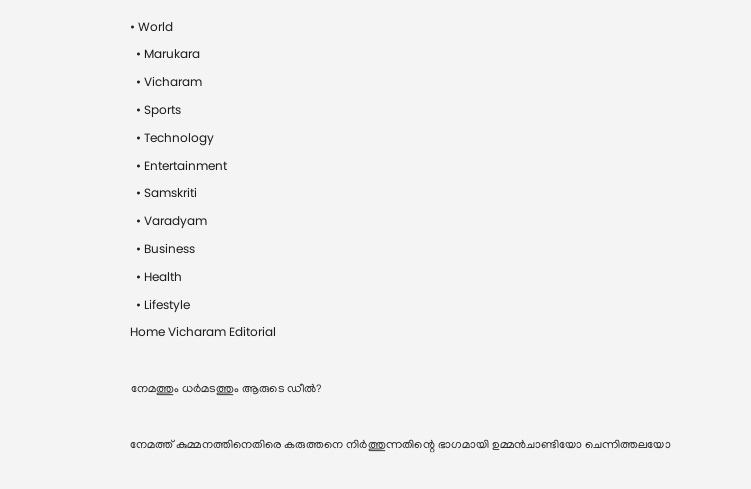• World
  • Marukara
  • Vicharam
  • Sports
  • Technology
  • Entertainment
  • Samskriti
  • Varadyam
  • Business
  • Health
  • Lifestyle
Home Vicharam Editorial

നേമത്തും ധര്‍മടത്തും ആരുടെ ഡീല്‍?

നേമത്ത് കുമ്മനത്തിനെതിരെ കരുത്തനെ നിര്‍ത്തുന്നതിന്റെ ഭാഗമായി ഉമ്മന്‍ചാണ്ടിയോ ചെന്നിത്തലയോ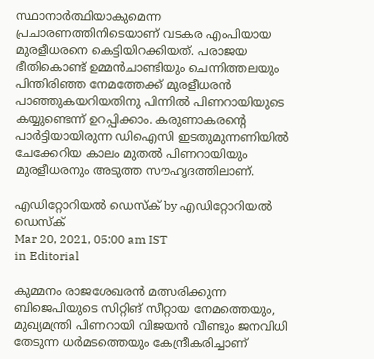സ്ഥാനാര്‍ത്ഥിയാകുമെന്ന പ്രചാരണത്തിനിടെയാണ് വടകര എംപിയായ മുരളീധരനെ കെട്ടിയിറക്കിയത്. പരാജയ ഭീതികൊണ്ട് ഉമ്മന്‍ചാണ്ടിയും ചെന്നിത്തലയും പിന്തിരിഞ്ഞ നേമത്തേക്ക് മുരളീധരന്‍ പാഞ്ഞുകയറിയതിനു പിന്നില്‍ പിണറായിയുടെ കയ്യുണ്ടെന്ന് ഉറപ്പിക്കാം. കരുണാകരന്റെ പാര്‍ട്ടിയായിരുന്ന ഡിഐസി ഇടതുമുന്നണിയില്‍ ചേക്കേറിയ കാലം മുതല്‍ പിണറായിയും മുരളീധരനും അടുത്ത സൗഹൃദത്തിലാണ്.

എഡിറ്റോറിയൽ ഡെസ്ക് by എഡിറ്റോറിയൽ ഡെസ്ക്
Mar 20, 2021, 05:00 am IST
in Editorial

കുമ്മനം രാജശേഖരന്‍ മത്സരിക്കുന്ന ബിജെപിയുടെ സിറ്റിങ് സീറ്റായ നേമത്തെയും, മുഖ്യമന്ത്രി പിണറായി വിജയന്‍ വീണ്ടും ജനവിധി തേടുന്ന ധര്‍മടത്തെയും കേന്ദ്രീകരിച്ചാണ്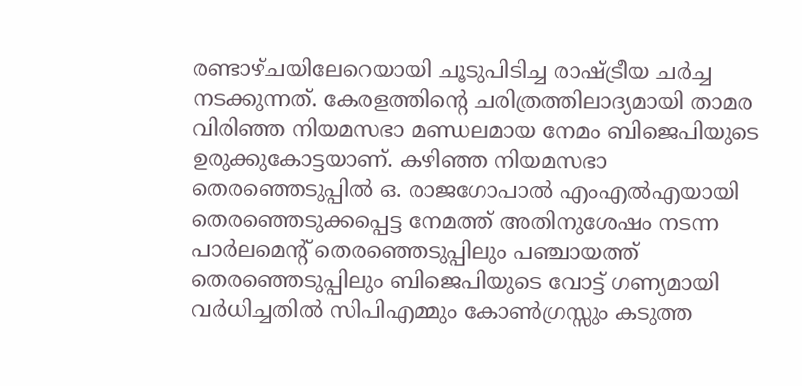രണ്ടാഴ്ചയിലേറെയായി ചൂടുപിടിച്ച രാഷ്‌ട്രീയ ചര്‍ച്ച നടക്കുന്നത്. കേരളത്തിന്റെ ചരിത്രത്തിലാദ്യമായി താമര വിരിഞ്ഞ നിയമസഭാ മണ്ഡലമായ നേമം ബിജെപിയുടെ ഉരുക്കുകോട്ടയാണ്. കഴിഞ്ഞ നിയമസഭാ തെരഞ്ഞെടുപ്പില്‍ ഒ. രാജഗോപാല്‍ എംഎല്‍എയായി തെരഞ്ഞെടുക്കപ്പെട്ട നേമത്ത് അതിനുശേഷം നടന്ന പാര്‍ലമെന്റ് തെരഞ്ഞെടുപ്പിലും പഞ്ചായത്ത് തെരഞ്ഞെടുപ്പിലും ബിജെപിയുടെ വോട്ട് ഗണ്യമായി വര്‍ധിച്ചതില്‍ സിപിഎമ്മും കോണ്‍ഗ്രസ്സും കടുത്ത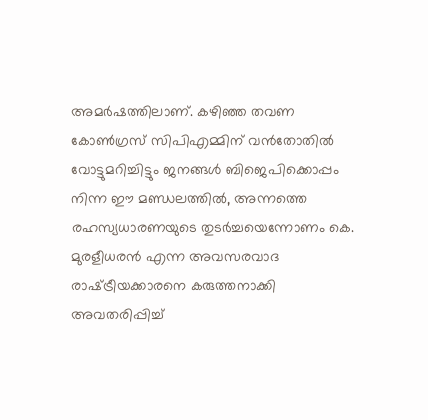അമര്‍ഷത്തിലാണ്. കഴിഞ്ഞ തവണ കോണ്‍ഗ്രസ് സിപിഎമ്മിന് വന്‍തോതില്‍ വോട്ടുമറിച്ചിട്ടും ജനങ്ങള്‍ ബിജെപിക്കൊപ്പം നിന്ന ഈ മണ്ഡലത്തില്‍, അന്നത്തെ രഹസ്യധാരണയുടെ തുടര്‍ച്ചയെന്നോണം കെ. മുരളീധരന്‍ എന്ന അവസരവാദ രാഷ്‌ട്രീയക്കാരനെ കരുത്തനാക്കി അവതരിപ്പിച്ച്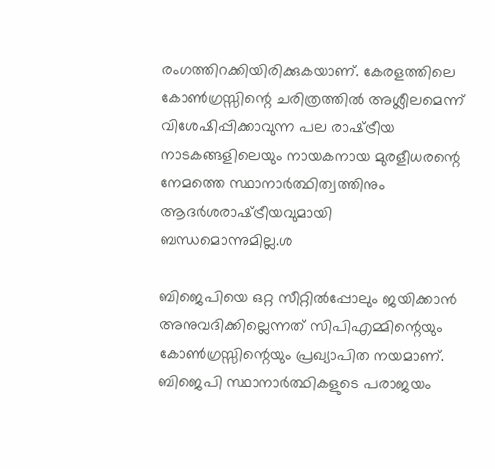രംഗത്തിറക്കിയിരിക്കുകയാണ്. കേരളത്തിലെ കോണ്‍ഗ്രസ്സിന്റെ ചരിത്രത്തില്‍ അശ്ലീലമെന്ന് വിശേഷിപ്പിക്കാവുന്ന പല രാഷ്‌ട്രീയ നാടകങ്ങളിലെയും നായകനായ മുരളീധരന്റെ നേമത്തെ സ്ഥാനാര്‍ത്ഥിത്വത്തിനും ആദര്‍ശരാഷ്‌ട്രീയവുമായി ബന്ധമൊന്നുമില്ല.ശ

ബിജെപിയെ ഒറ്റ സീറ്റില്‍പ്പോലും ജയിക്കാന്‍ അനുവദിക്കില്ലെന്നത് സിപിഎമ്മിന്റെയും കോണ്‍ഗ്രസ്സിന്റെയും പ്രഖ്യാപിത നയമാണ്. ബിജെപി സ്ഥാനാര്‍ത്ഥികളുടെ പരാജയം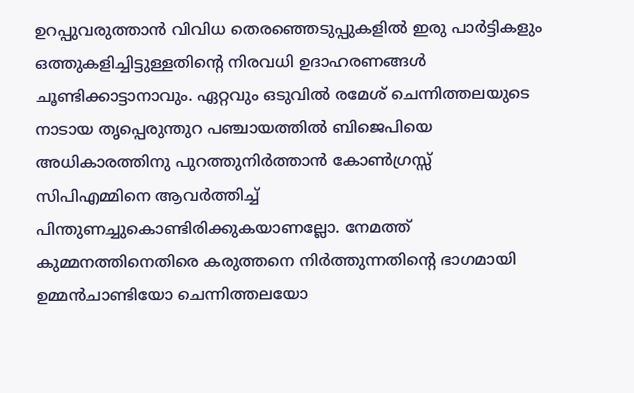ഉറപ്പുവരുത്താന്‍ വിവിധ തെരഞ്ഞെടുപ്പുകളില്‍ ഇരു പാര്‍ട്ടികളും ഒത്തുകളിച്ചിട്ടുള്ളതിന്റെ നിരവധി ഉദാഹരണങ്ങള്‍ ചൂണ്ടിക്കാട്ടാനാവും. ഏറ്റവും ഒടുവില്‍ രമേശ് ചെന്നിത്തലയുടെ നാടായ തൃപ്പെരുന്തുറ പഞ്ചായത്തില്‍ ബിജെപിയെ അധികാരത്തിനു പുറത്തുനിര്‍ത്താന്‍ കോണ്‍ഗ്രസ്സ് സിപിഎമ്മിനെ ആവര്‍ത്തിച്ച് പിന്തുണച്ചുകൊണ്ടിരിക്കുകയാണല്ലോ. നേമത്ത് കുമ്മനത്തിനെതിരെ കരുത്തനെ നിര്‍ത്തുന്നതിന്റെ ഭാഗമായി ഉമ്മന്‍ചാണ്ടിയോ ചെന്നിത്തലയോ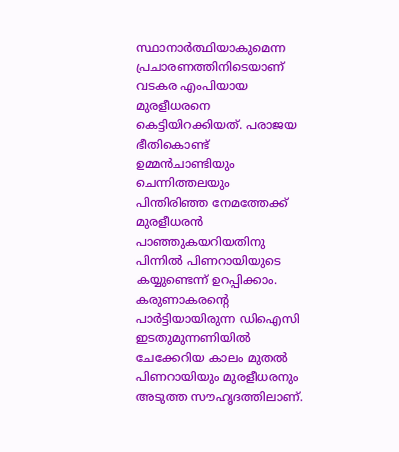സ്ഥാനാര്‍ത്ഥിയാകുമെന്ന പ്രചാരണത്തിനിടെയാണ് വടകര എംപിയായ മുരളീധരനെ കെട്ടിയിറക്കിയത്. പരാജയ ഭീതികൊണ്ട് ഉമ്മന്‍ചാണ്ടിയും ചെന്നിത്തലയും പിന്തിരിഞ്ഞ നേമത്തേക്ക് മുരളീധരന്‍ പാഞ്ഞുകയറിയതിനു പിന്നില്‍ പിണറായിയുടെ കയ്യുണ്ടെന്ന് ഉറപ്പിക്കാം. കരുണാകരന്റെ പാര്‍ട്ടിയായിരുന്ന ഡിഐസി ഇടതുമുന്നണിയില്‍ ചേക്കേറിയ കാലം മുതല്‍ പിണറായിയും മുരളീധരനും അടുത്ത സൗഹൃദത്തിലാണ്.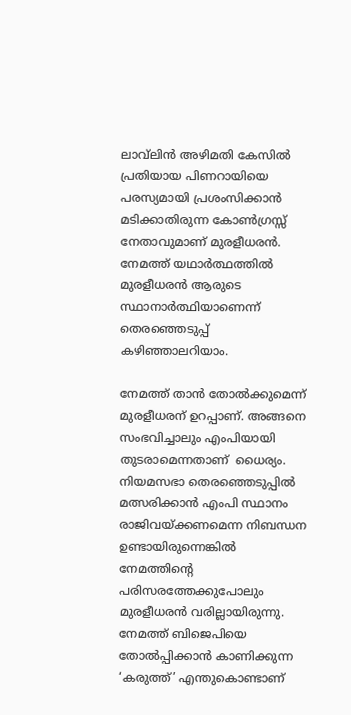ലാവ്‌ലിന്‍ അഴിമതി കേസില്‍ പ്രതിയായ പിണറായിയെ പരസ്യമായി പ്രശംസിക്കാന്‍ മടിക്കാതിരുന്ന കോണ്‍ഗ്രസ്സ് നേതാവുമാണ് മുരളീധരന്‍. നേമത്ത് യഥാര്‍ത്ഥത്തില്‍ മുരളീധരന്‍ ആരുടെ സ്ഥാനാര്‍ത്ഥിയാണെന്ന് തെരഞ്ഞെടുപ്പ് കഴിഞ്ഞാലറിയാം.

നേമത്ത് താന്‍ തോല്‍ക്കുമെന്ന് മുരളീധരന് ഉറപ്പാണ്. അങ്ങനെ സംഭവിച്ചാലും എംപിയായി തുടരാമെന്നതാണ്  ധൈര്യം. നിയമസഭാ തെരഞ്ഞെടുപ്പില്‍ മത്സരിക്കാന്‍ എംപി സ്ഥാനം രാജിവയ്‌ക്കണമെന്ന നിബന്ധന ഉണ്ടായിരുന്നെങ്കില്‍ നേമത്തിന്റെ പരിസരത്തേക്കുപോലും മുരളീധരന്‍ വരില്ലായിരുന്നു. നേമത്ത് ബിജെപിയെ തോല്‍പ്പിക്കാന്‍ കാണിക്കുന്ന ‘കരുത്ത്’ എന്തുകൊണ്ടാണ്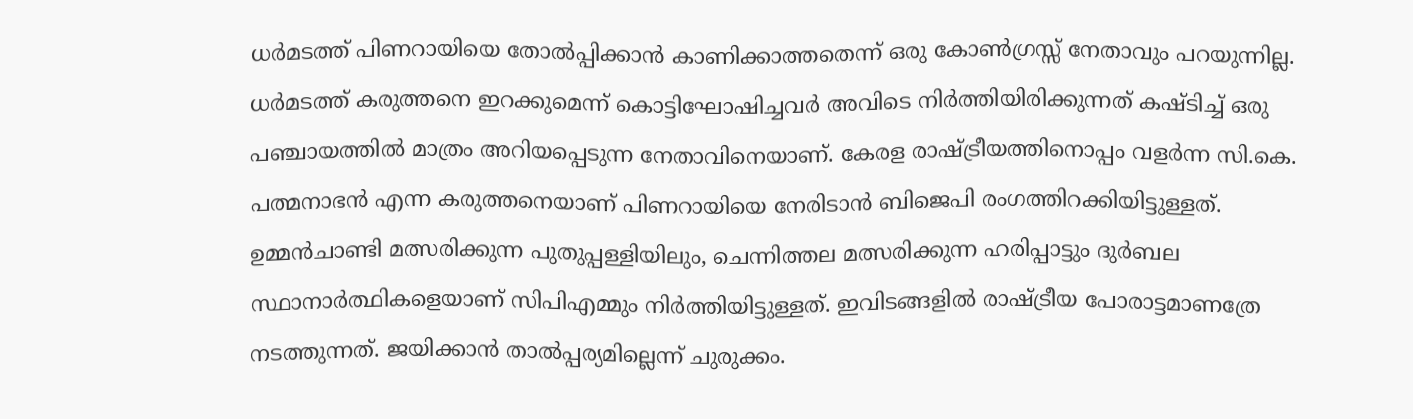ധര്‍മടത്ത് പിണറായിയെ തോല്‍പ്പിക്കാന്‍ കാണിക്കാത്തതെന്ന് ഒരു കോണ്‍ഗ്രസ്സ് നേതാവും പറയുന്നില്ല. ധര്‍മടത്ത് കരുത്തനെ ഇറക്കുമെന്ന് കൊട്ടിഘോഷിച്ചവര്‍ അവിടെ നിര്‍ത്തിയിരിക്കുന്നത് കഷ്ടിച്ച് ഒരു പഞ്ചായത്തില്‍ മാത്രം അറിയപ്പെടുന്ന നേതാവിനെയാണ്. കേരള രാഷ്‌ട്രീയത്തിനൊപ്പം വളര്‍ന്ന സി.കെ. പത്മനാഭന്‍ എന്ന കരുത്തനെയാണ് പിണറായിയെ നേരിടാന്‍ ബിജെപി രംഗത്തിറക്കിയിട്ടുള്ളത്. ഉമ്മന്‍ചാണ്ടി മത്സരിക്കുന്ന പുതുപ്പള്ളിയിലും, ചെന്നിത്തല മത്സരിക്കുന്ന ഹരിപ്പാട്ടും ദുര്‍ബല സ്ഥാനാര്‍ത്ഥികളെയാണ് സിപിഎമ്മും നിര്‍ത്തിയിട്ടുള്ളത്. ഇവിടങ്ങളില്‍ രാഷ്‌ട്രീയ പോരാട്ടമാണത്രേ നടത്തുന്നത്. ജയിക്കാന്‍ താല്‍പ്പര്യമില്ലെന്ന് ചുരുക്കം.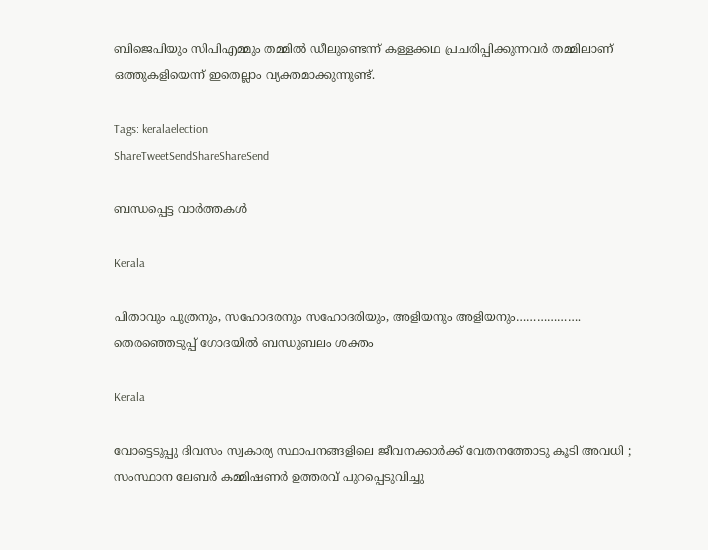ബിജെപിയും സിപിഎമ്മും തമ്മില്‍ ഡീലുണ്ടെന്ന് കള്ളക്കഥ പ്രചരിപ്പിക്കുന്നവര്‍ തമ്മിലാണ് ഒത്തുകളിയെന്ന് ഇതെല്ലാം വ്യക്തമാക്കുന്നുണ്ട്.

Tags: keralaelection
ShareTweetSendShareShareSend

ബന്ധപ്പെട്ട വാര്‍ത്തകള്‍

Kerala

പിതാവും പുത്രനും, സഹോദരനും സഹോദരിയും, അളിയനും അളിയനും………………. തെരഞ്ഞെടുപ്പ് ഗോദയില്‍ ബന്ധുബലം ശക്തം

Kerala

വോട്ടെടുപ്പു ദിവസം സ്വകാര്യ സ്ഥാപനങ്ങളിലെ ജീവനക്കാര്‍ക്ക് വേതനത്തോടു കൂടി അവധി ; സംസ്ഥാന ലേബര്‍ കമ്മിഷണര്‍ ഉത്തരവ് പുറപ്പെടുവിച്ചു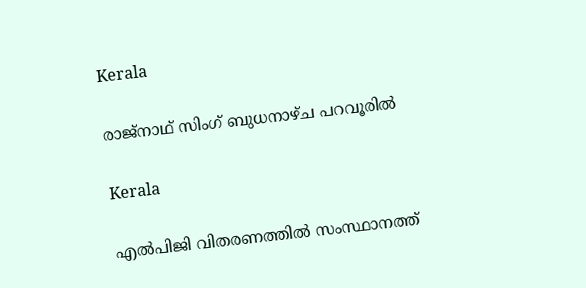Kerala

രാജ്നാഥ് സിംഗ് ബുധനാഴ്ച പറവൂരില്‍

Kerala

എല്‍പിജി വിതരണത്തില്‍ സംസ്ഥാനത്ത്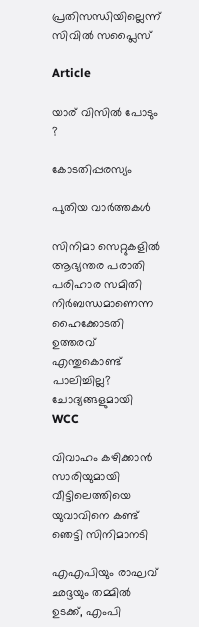പ്രതിസന്ധിയില്ലെന്ന് സിവില്‍ സപ്ലൈസ്

Article

യാര് വിസില്‍ പോടും ?

കോടതിപ്പരസ്യം

പുതിയ വാര്‍ത്തകള്‍

സിനിമാ സെറ്റുകളിൽ ആഭ്യന്തര പരാതി പരിഹാര സമിതി നിർബന്ധമാണെന്ന ഹൈക്കോടതി ഉത്തരവ് എന്തുകൊണ്ട് പാലിച്ചില്ല? ചോദ്യങ്ങളുമായി WCC

വിവാഹം കഴിക്കാന്‍ സാരിയുമായി വീട്ടിലെത്തിയെ യുവാവിനെ കണ്ട് ഞെട്ടി സിനിമാനടി

എഎപിയും രാഘവ് ഛദ്ദയും തമ്മിൽ ഉടക്ക്, എംപി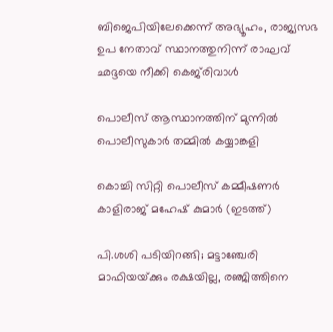ബിജെപിയിലേക്കെന്ന് അഭ്യൂഹം, രാജ്യസഭ ഉപ നേതാവ് സ്ഥാനത്തുനിന്ന് രാഘവ് ഛദ്ദയെ നീക്കി കെജ്‌രിവാൾ

പൊലീസ് ആസ്ഥാനത്തിന് മുന്നില്‍ പൊലീസുകാര്‍ തമ്മില്‍ കയ്യാങ്കളി

കൊച്ചി സിറ്റി പൊലീസ് കമ്മീഷണര്‍ കാളിരാജ് മഹേഷ് കുമാര്‍ (ഇടത്ത്)

പി.ശശി പടിയിറങ്ങി; മട്ടാഞ്ചേരി മാഫിയയ്‌ക്കും രക്ഷയില്ല, രഞ്ജിത്തിനെ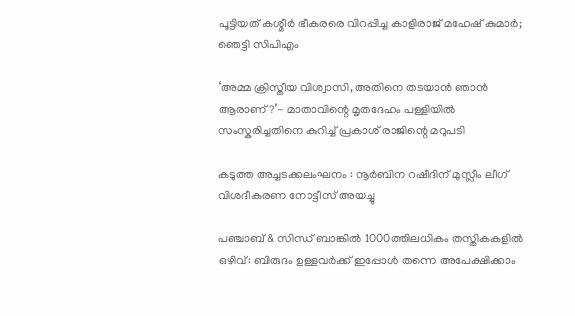പൂട്ടിയത് കശ്മീര്‍ ഭീകരരെ വിറപ്പിച്ച കാളിരാജ് മഹേഷ് കുമാര്‍; ഞെട്ടി സിപിഎം

‘അമ്മ ക്രിസ്തീയ വിശ്വാസി, അതിനെ തടയാൻ ഞാൻ ആരാണ്?’- മാതാവിന്റെ മൃതദേഹം പള്ളിയിൽ സംസ്കരിച്ചതിനെ കുറിച്ച് പ്രകാശ് രാജിന്റെ മറുപടി

കടുത്ത അച്ചടക്കലംഘനം : നൂര്‍ബിന റഷീദിന് മുസ്ലീം ലീഗ് വിശദീകരണ നോട്ടീസ് അയച്ചു

പഞ്ചാബ് & സിന്ധ് ബാങ്കിൽ 1000ത്തിലധികം തസ്തികകളിൽ ഒഴിവ്: ബിരുദം‌ ഉള്ളവർക്ക് ഇപ്പോൾ തന്നെ അപേക്ഷിക്കാം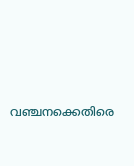വഞ്ചനക്കെതിരെ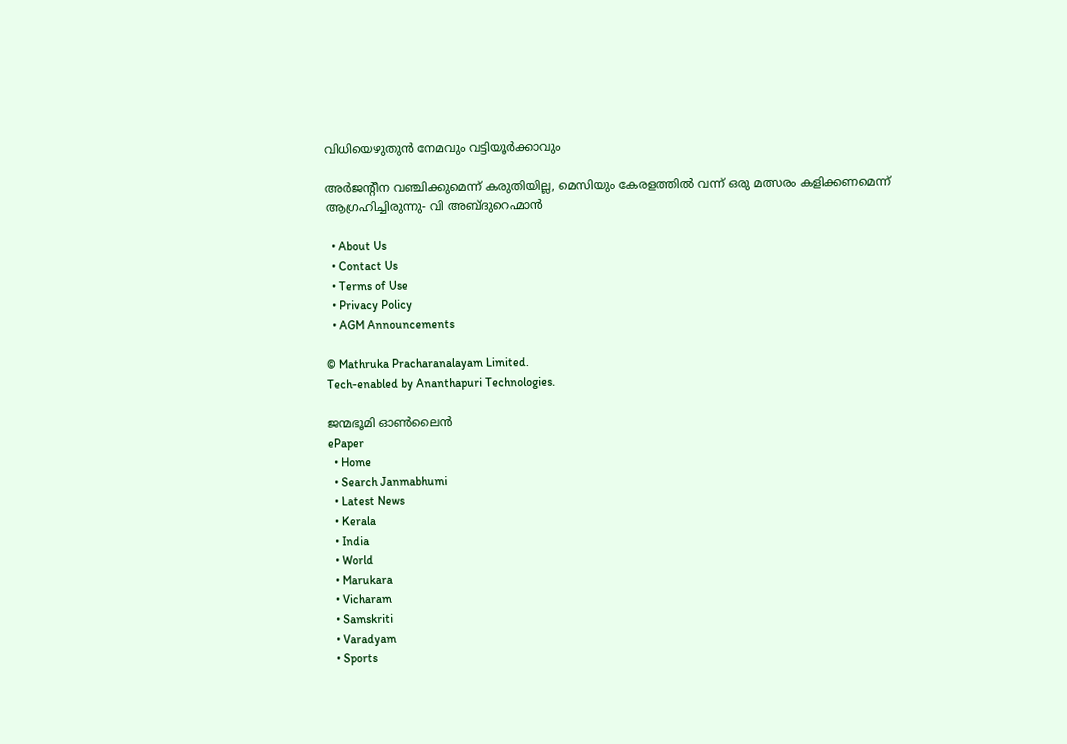വിധിയെഴുതുന്‍ നേമവും വട്ടിയൂര്‍ക്കാവും

അര്‍ജന്റീന വഞ്ചിക്കുമെന്ന് കരുതിയില്ല, മെസിയും കേരളത്തില്‍ വന്ന് ഒരു മത്സരം കളിക്കണമെന്ന് ആഗ്രഹിച്ചിരുന്നു- വി അബ്ദുറെഹ്മാന്‍

  • About Us
  • Contact Us
  • Terms of Use
  • Privacy Policy
  • AGM Announcements

© Mathruka Pracharanalayam Limited.
Tech-enabled by Ananthapuri Technologies.

ജന്മഭൂമി ഓണ്‍ലൈന്‍
ePaper
  • Home
  • Search Janmabhumi
  • Latest News
  • Kerala
  • India
  • World
  • Marukara
  • Vicharam
  • Samskriti
  • Varadyam
  • Sports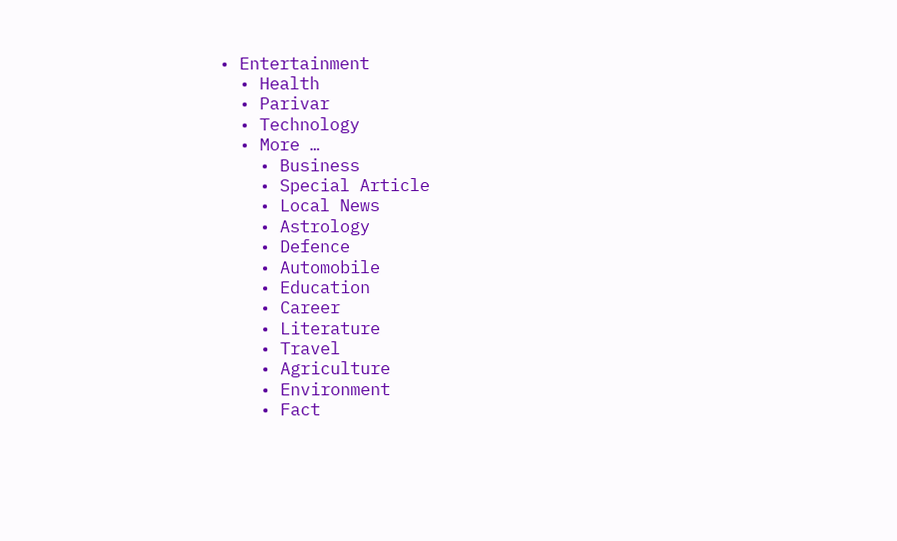• Entertainment
  • Health
  • Parivar
  • Technology
  • More …
    • Business
    • Special Article
    • Local News
    • Astrology
    • Defence
    • Automobile
    • Education
    • Career
    • Literature
    • Travel
    • Agriculture
    • Environment
    • Fact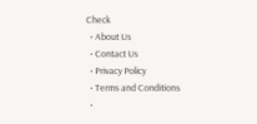Check
  • About Us
  • Contact Us
  • Privacy Policy
  • Terms and Conditions
  •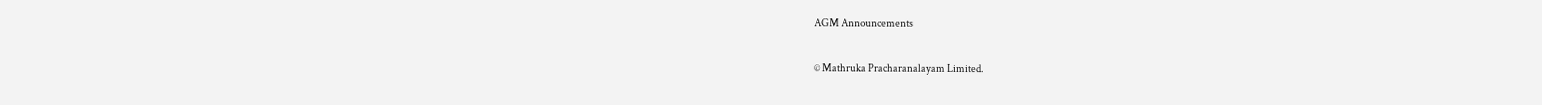AGM Announcements

© Mathruka Pracharanalayam Limited.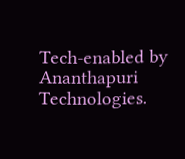Tech-enabled by Ananthapuri Technologies.